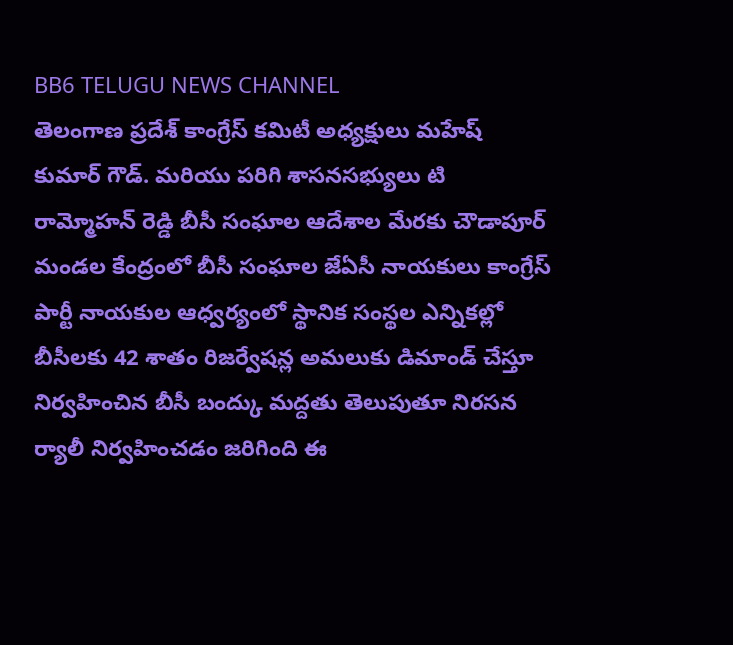BB6 TELUGU NEWS CHANNEL
తెలంగాణ ప్రదేశ్ కాంగ్రేస్ కమిటీ అధ్యక్షులు మహేష్ కుమార్ గౌడ్. మరియు పరిగి శాసనసభ్యులు టి రామ్మోహన్ రెడ్డి బీసీ సంఘాల ఆదేశాల మేరకు చౌడాపూర్ మండల కేంద్రంలో బీసీ సంఘాల జేఏసీ నాయకులు కాంగ్రేస్ పార్టీ నాయకుల ఆధ్వర్యంలో స్థానిక సంస్థల ఎన్నికల్లో బీసీలకు 42 శాతం రిజర్వేషన్ల అమలుకు డిమాండ్ చేస్తూ నిర్వహించిన బీసీ బంద్కు మద్దతు తెలుపుతూ నిరసన ర్యాలీ నిర్వహించడం జరిగింది ఈ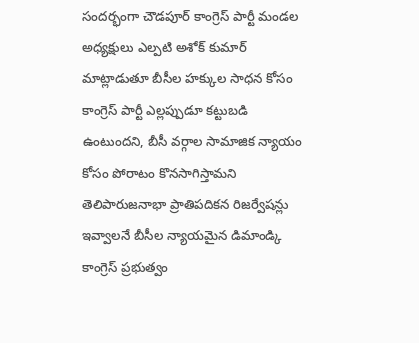సందర్భంగా చౌడపూర్ కాంగ్రెస్ పార్టీ మండల అధ్యక్షులు ఎల్పటి అశోక్ కుమార్ మాట్లాడుతూ బీసీల హక్కుల సాధన కోసం కాంగ్రెస్ పార్టీ ఎల్లప్పుడూ కట్టుబడి ఉంటుందని, బీసీ వర్గాల సామాజిక న్యాయం కోసం పోరాటం కొనసాగిస్తామని తెలిపారుజనాభా ప్రాతిపదికన రిజర్వేషన్లు ఇవ్వాలనే బీసీల న్యాయమైన డిమాండ్కి కాంగ్రెస్ ప్రభుత్వం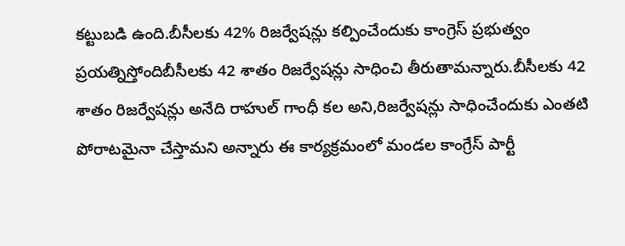కట్టుబడి ఉంది.బీసీలకు 42% రిజర్వేషన్లు కల్పించేందుకు కాంగ్రెస్ ప్రభుత్వం ప్రయత్నిస్తోందిబీసీలకు 42 శాతం రిజర్వేషన్లు సాధించి తీరుతామన్నారు.బీసీలకు 42 శాతం రిజర్వేషన్లు అనేది రాహుల్ గాంధీ కల అని,రిజర్వేషన్లు సాధించేందుకు ఎంతటి పోరాటమైనా చేస్తామని అన్నారు ఈ కార్యక్రమంలో మండల కాంగ్రేస్ పార్టీ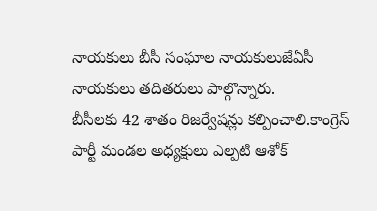నాయకులు బీసీ సంఘాల నాయకులుజేఏసీ నాయకులు తదితరులు పాల్గొన్నారు.
బీసీలకు 42 శాతం రిజర్వేషన్లు కల్పించాలి.కాంగ్రెస్ పార్టీ మండల అధ్యక్షులు ఎల్పటి ఆశోక్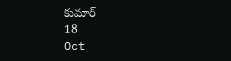కుమార్
18
Oct